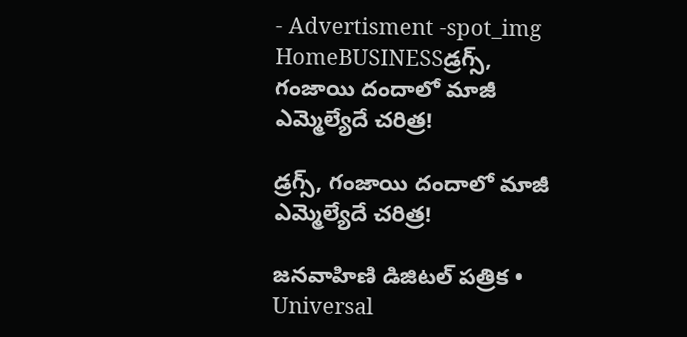- Advertisment -spot_img
HomeBUSINESSడ్రగ్స్, గంజాయి దందాలో మాజీ ఎమ్మెల్యేదే చరిత్ర!

డ్రగ్స్, గంజాయి దందాలో మాజీ ఎమ్మెల్యేదే చరిత్ర!

జనవాహిణి డిజిటల్ పత్రిక • Universal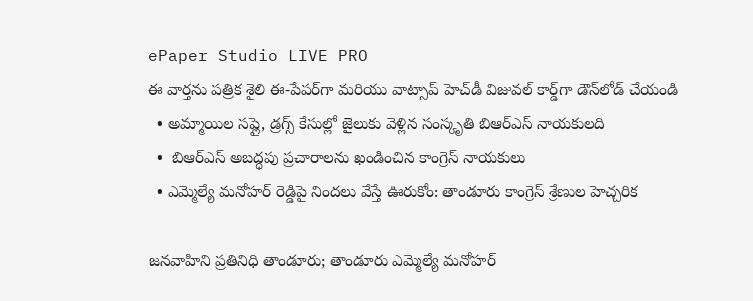ePaper Studio LIVE PRO
ఈ వార్తను పత్రిక శైలి ఈ-పేపర్‌గా మరియు వాట్సాప్ హెచ్‌డీ విజువల్ కార్డ్‌గా డౌన్‌లోడ్ చేయండి
  • అమ్మాయిల సప్లై, డ్రగ్స్ కేసుల్లో జైలుకు వెళ్లిన సంస్కృతి బిఆర్ఎస్ నాయకులది
  •  బిఆర్ఎస్ అబద్ధపు ప్రచారాలను ఖండించిన కాంగ్రెస్ నాయకులు
  • ఎమ్మెల్యే మనోహర్ రెడ్డిపై నిందలు వేస్తే ఊరుకోం: తాండూరు కాంగ్రెస్ శ్రేణుల హెచ్చరిక

జనవాహిని ప్రతినిధి తాండూరు; తాండూరు ఎమ్మెల్యే మనోహర్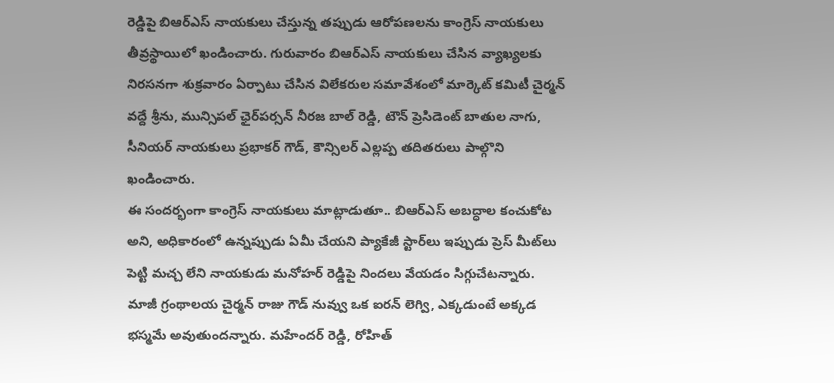రెడ్డిపై బిఆర్ఎస్ నాయకులు చేస్తున్న తప్పుడు ఆరోపణలను కాంగ్రెస్ నాయకులు తీవ్రస్థాయిలో ఖండించారు. గురువారం బిఆర్ఎస్ నాయకులు చేసిన వ్యాఖ్యలకు నిరసనగా శుక్రవారం ఏర్పాటు చేసిన విలేకరుల సమావేశంలో మార్కెట్ కమిటీ చైర్మన్ వద్దే శ్రీను, మున్సిపల్ ఛైర్‌పర్సన్ నీరజ బాల్ రెడ్డి, టౌన్ ప్రెసిడెంట్ బాతుల నాగు, సీనియర్ నాయకులు ప్రభాకర్ గౌడ్, కౌన్సిలర్ ఎల్లప్ప తదితరులు పాల్గొని ఖండించారు.
ఈ సందర్భంగా కాంగ్రెస్ నాయకులు మాట్లాడుతూ.. బిఆర్ఎస్ అబద్ధాల కంచుకోట అని, అధికారంలో ఉన్నప్పుడు ఏమీ చేయని ప్యాకేజీ స్టార్‌లు ఇప్పుడు ప్రెస్ మీట్‌లు పెట్టి మచ్చ లేని నాయకుడు మనోహర్ రెడ్డిపై నిందలు వేయడం సిగ్గుచేటన్నారు. మాజీ గ్రంథాలయ చైర్మన్ రాజు గౌడ్‌ నువ్వు ఒక ఐరన్ లెగ్వి, ఎక్కడుంటే అక్కడ భస్మమే అవుతుందన్నారు. మహేందర్ రెడ్డి, రోహిత్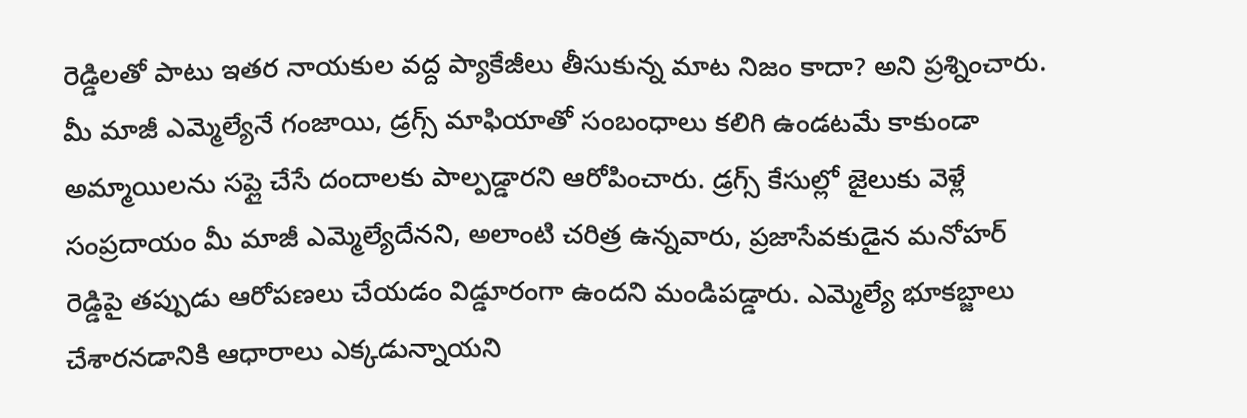రెడ్డిలతో పాటు ఇతర నాయకుల వద్ద ప్యాకేజీలు తీసుకున్న మాట నిజం కాదా? అని ప్రశ్నించారు.
మీ మాజీ ఎమ్మెల్యేనే గంజాయి, డ్రగ్స్ మాఫియాతో సంబంధాలు కలిగి ఉండటమే కాకుండా అమ్మాయిలను సప్లై చేసే దందాలకు పాల్పడ్డారని ఆరోపించారు. డ్రగ్స్ కేసుల్లో జైలుకు వెళ్లే సంప్రదాయం మీ మాజీ ఎమ్మెల్యేదేనని, అలాంటి చరిత్ర ఉన్నవారు, ప్రజాసేవకుడైన మనోహర్ రెడ్డిపై తప్పుడు ఆరోపణలు చేయడం విడ్డూరంగా ఉందని మండిపడ్డారు. ఎమ్మెల్యే భూకబ్జాలు చేశారనడానికి ఆధారాలు ఎక్కడున్నాయని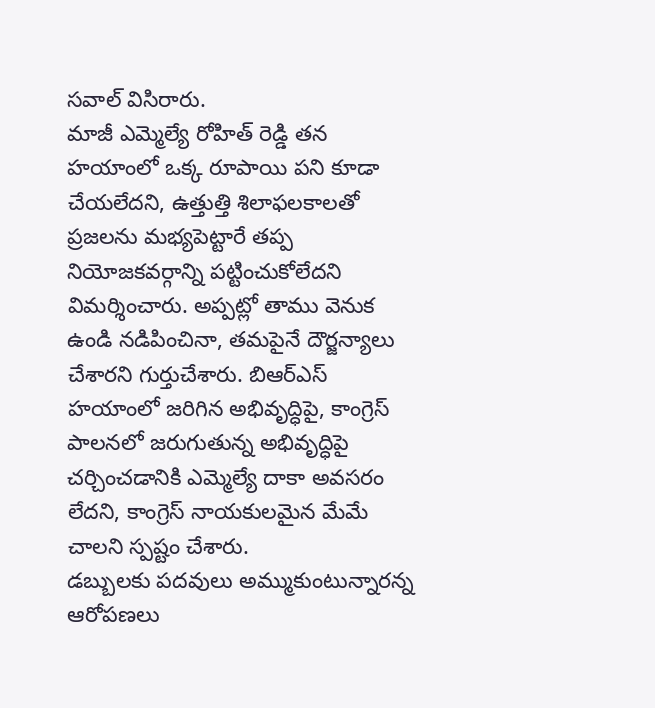సవాల్ విసిరారు.
మాజీ ఎమ్మెల్యే రోహిత్ రెడ్డి తన హయాంలో ఒక్క రూపాయి పని కూడా చేయలేదని, ఉత్తుత్తి శిలాఫలకాలతో ప్రజలను మభ్యపెట్టారే తప్ప నియోజకవర్గాన్ని పట్టించుకోలేదని విమర్శించారు. అప్పట్లో తాము వెనుక ఉండి నడిపించినా, తమపైనే దౌర్జన్యాలు చేశారని గుర్తుచేశారు. బిఆర్ఎస్ హయాంలో జరిగిన అభివృద్ధిపై, కాంగ్రెస్ పాలనలో జరుగుతున్న అభివృద్ధిపై చర్చించడానికి ఎమ్మెల్యే దాకా అవసరం లేదని, కాంగ్రెస్ నాయకులమైన మేమే చాలని స్పష్టం చేశారు.
డబ్బులకు పదవులు అమ్ముకుంటున్నారన్న ఆరోపణలు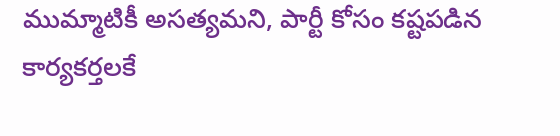ముమ్మాటికీ అసత్యమని, పార్టీ కోసం కష్టపడిన కార్యకర్తలకే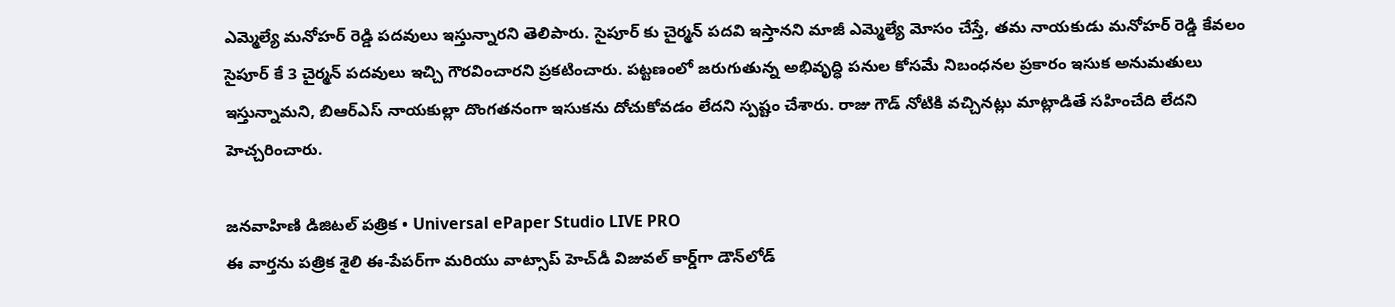ఎమ్మెల్యే మనోహర్ రెడ్డి పదవులు ఇస్తున్నారని తెలిపారు. సైపూర్ కు చైర్మన్ పదవి ఇస్తానని మాజీ ఎమ్మెల్యే మోసం చేస్తే, తమ నాయకుడు మనోహర్ రెడ్డి కేవలం సైపూర్ కే 3 చైర్మన్ పదవులు ఇచ్చి గౌరవించారని ప్రకటించారు. పట్టణంలో జరుగుతున్న అభివృద్ధి పనుల కోసమే నిబంధనల ప్రకారం ఇసుక అనుమతులు ఇస్తున్నామని, బిఆర్ఎస్ నాయకుల్లా దొంగతనంగా ఇసుకను దోచుకోవడం లేదని స్పష్టం చేశారు. రాజు గౌడ్ నోటికి వచ్చినట్లు మాట్లాడితే సహించేది లేదని హెచ్చరించారు.

జనవాహిణి డిజిటల్ పత్రిక • Universal ePaper Studio LIVE PRO
ఈ వార్తను పత్రిక శైలి ఈ-పేపర్‌గా మరియు వాట్సాప్ హెచ్‌డీ విజువల్ కార్డ్‌గా డౌన్‌లోడ్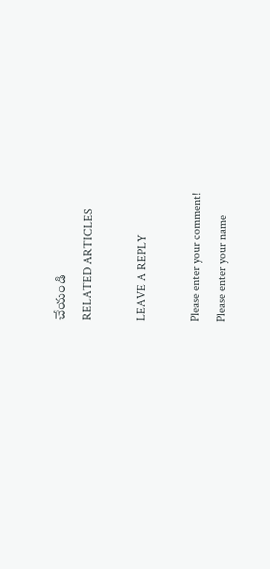చేయండి
RELATED ARTICLES

LEAVE A REPLY

Please enter your comment!
Please enter your name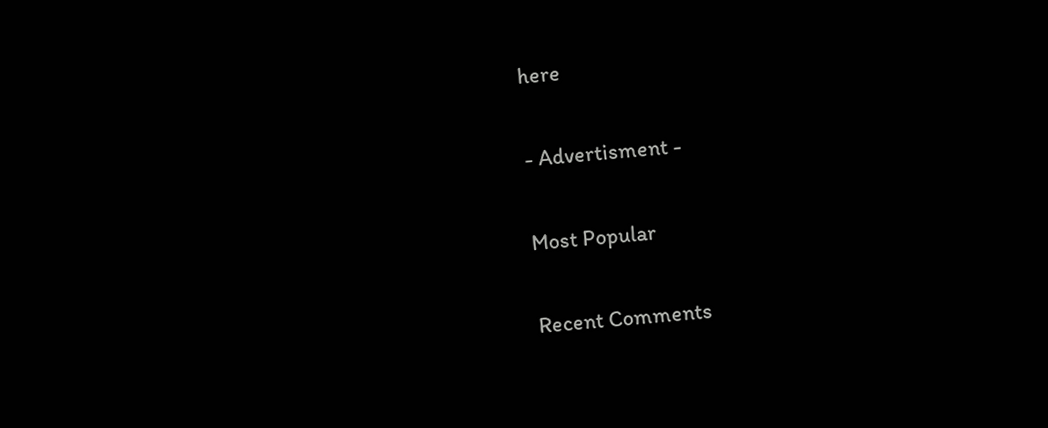here

- Advertisment -

Most Popular

Recent Comments